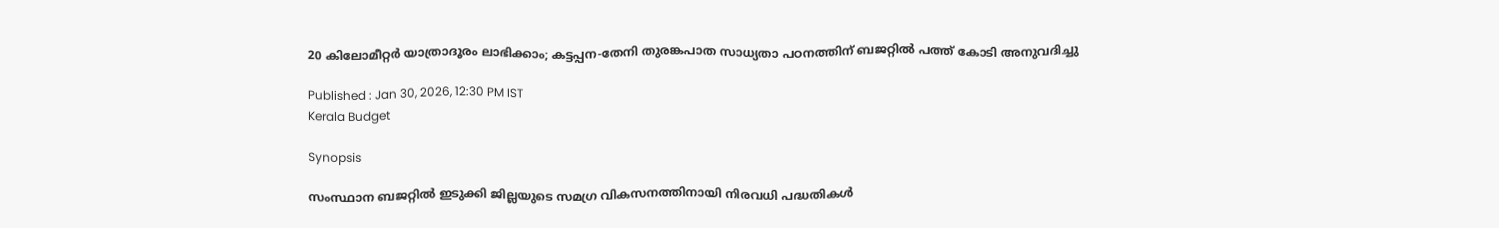20 കിലോമീറ്റർ യാത്രാദൂരം ലാഭിക്കാം; കട്ടപ്പന-തേനി തുരങ്കപാത സാധ്യതാ പഠനത്തിന് ബജറ്റിൽ പത്ത് കോടി അനുവദിച്ചു

Published : Jan 30, 2026, 12:30 PM IST
Kerala Budget

Synopsis

സംസ്ഥാന ബജറ്റിൽ ഇടുക്കി ജില്ലയുടെ സമഗ്ര വികസനത്തിനായി നിരവധി പദ്ധതികൾ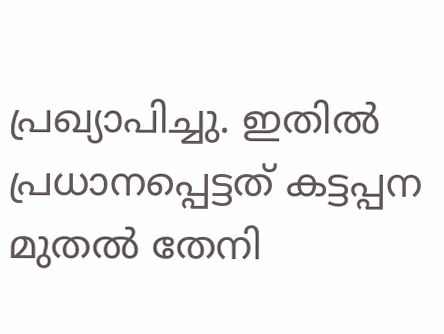പ്രഖ്യാപിച്ചു. ഇതിൽ പ്രധാനപ്പെട്ടത് കട്ടപ്പന മുതൽ തേനി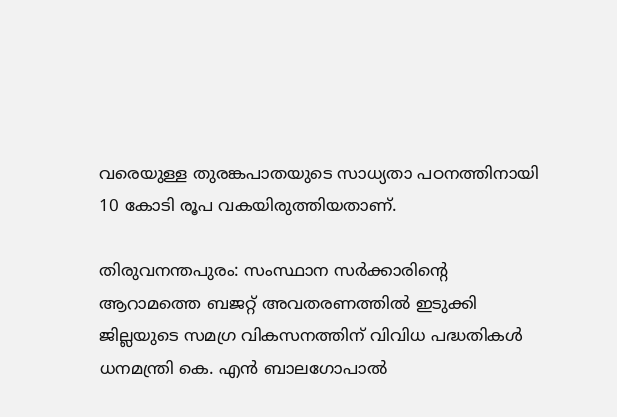വരെയുള്ള തുരങ്കപാതയുടെ സാധ്യതാ പഠനത്തിനായി 10 കോടി രൂപ വകയിരുത്തിയതാണ്.

തിരുവനന്തപുരം: സംസ്ഥാന സർക്കാരിന്റെ ആറാമത്തെ ബജറ്റ് അവതരണത്തിൽ ഇടുക്കി ജില്ലയുടെ സമഗ്ര വികസനത്തിന് വിവിധ പദ്ധതികൾ ധനമന്ത്രി കെ. എൻ ബാലഗോപാൽ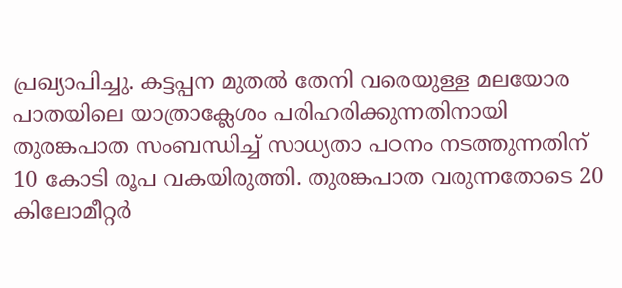പ്രഖ്യാപിച്ചു. കട്ടപ്പന മുതൽ തേനി വരെയുള്ള മലയോര പാതയിലെ യാത്രാക്ലേശം പരിഹരിക്കുന്നതിനായി തുരങ്കപാത സംബന്ധിച്ച് സാധ്യതാ പഠനം നടത്തുന്നതിന് 10 കോടി രൂപ വകയിരുത്തി. തുരങ്കപാത വരുന്നതോടെ 20 കിലോമീറ്റർ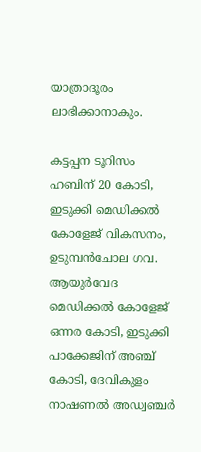യാത്രാദൂരം ലാഭിക്കാനാകും.

കട്ടപ്പന ടൂറിസം ഹബിന് 20 കോടി, ഇടുക്കി മെഡിക്കൽ കോളേജ് വികസനം, ഉടുമ്പൻചോല ഗവ. ആയുർവേദ മെഡിക്കൽ കോളേജ് ഒന്നര കോടി, ഇടുക്കി പാക്കേജിന് അഞ്ച് കോടി, ദേവികുളം നാഷണൽ അഡ്വഞ്ചർ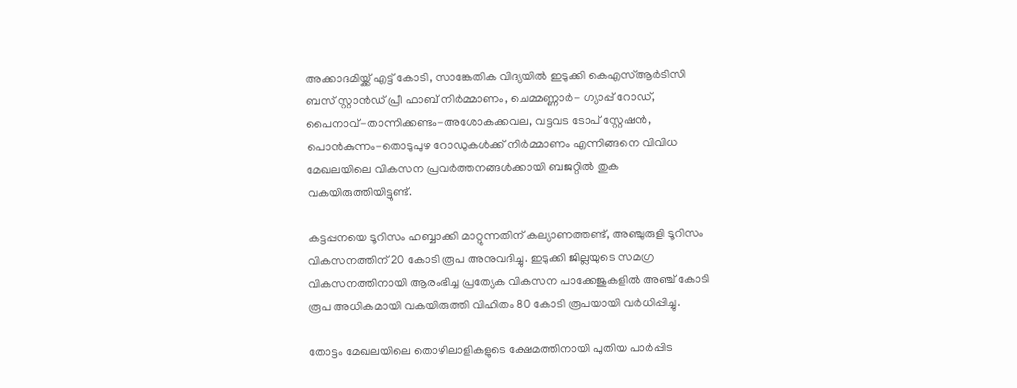അക്കാദമിയ്ക്ക് എട്ട് കോടി, സാങ്കേതിക വിദ്യയിൽ ഇടുക്കി കെഎസ്ആർടിസി ബസ് സ്റ്റാൻഡ് പ്രീ ഫാബ് നിർമ്മാണം, ചെമ്മണ്ണാർ- ഗ്യാപ്പ് റോഡ്, പൈനാവ്-താന്നിക്കണ്ടം-അശോകക്കവല, വട്ടവട ടോപ് സ്റ്റേഷൻ, പൊൻകുന്നം-തൊടുപുഴ റോഡുകൾക്ക് നിർമ്മാണം എന്നിങ്ങനെ വിവിധ മേഖലയിലെ വികസന പ്രവർത്തനങ്ങൾക്കായി ബജറ്റിൽ തുക വകയിരുത്തിയിട്ടുണ്ട്.

കട്ടപ്പനയെ ടൂറിസം ഹബ്ബാക്കി മാറ്റുന്നതിന് കല്യാണത്തണ്ട്, അഞ്ചുരുളി ടൂറിസം വികസനത്തിന് 20 കോടി രൂപ അനുവദിച്ചു. ഇടുക്കി ജില്ലയുടെ സമഗ്ര വികസനത്തിനായി ആരംഭിച്ച പ്രത്യേക വികസന പാക്കേജുകളിൽ അഞ്ച് കോടി രൂപ അധികമായി വകയിരുത്തി വിഹിതം 80 കോടി രൂപയായി വർധിപ്പിച്ചു.

തോട്ടം മേഖലയിലെ തൊഴിലാളികളുടെ ക്ഷേമത്തിനായി പുതിയ പാർപ്പിട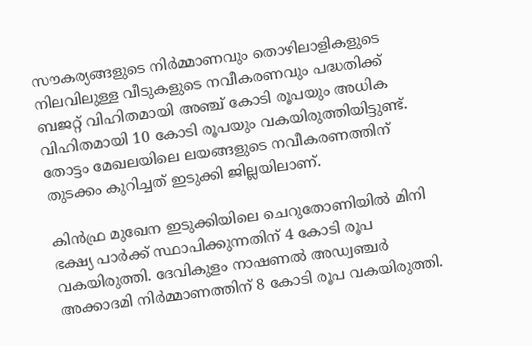സൗകര്യങ്ങളുടെ നിർമ്മാണവും തൊഴിലാളികളുടെ നിലവിലുള്ള വീടുകളുടെ നവീകരണവും പദ്ധതിക്ക് ബജറ്റ് വിഹിതമായി അഞ്ച് കോടി രൂപയും അധിക വിഹിതമായി 10 കോടി രൂപയും വകയിരുത്തിയിട്ടുണ്ട്. തോട്ടം മേഖലയിലെ ലയങ്ങളുടെ നവീകരണത്തിന് തുടക്കം കുറിച്ചത് ഇടുക്കി ജില്ലയിലാണ്.

കിൻഫ്ര മുഖേന ഇടുക്കിയിലെ ചെറുതോണിയിൽ മിനി ഭക്ഷ്യ പാർക്ക് സ്ഥാപിക്കുന്നതിന് 4 കോടി രൂപ വകയിരുത്തി. ദേവികുളം നാഷണൽ അഡ്വഞ്ചർ അക്കാദമി നിർമ്മാണത്തിന് 8 കോടി രൂപ വകയിരുത്തി.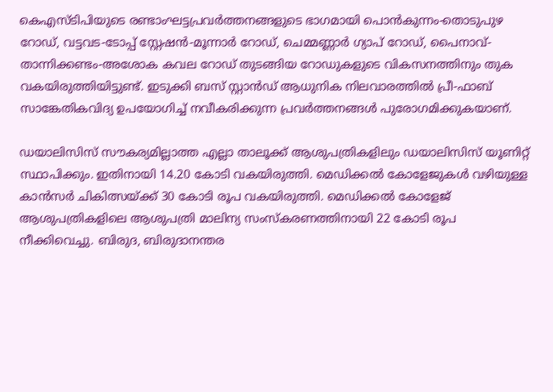കെഎസ്ടിപിയുടെ രണ്ടാംഘട്ടപ്രവർത്തനങ്ങളുടെ ഭാഗമായി പൊൻകുന്നം-തൊടുപുഴ റോഡ്, വട്ടവട-ടോപ്പ് സ്റ്റേഷൻ-മൂന്നാർ റോഡ്, ചെമ്മണ്ണാർ ഗ്യാപ് റോഡ്, പൈനാവ്-താന്നിക്കണ്ടം-അശോക കവല റോഡ് തുടങ്ങിയ റോഡുകളുടെ വികസനത്തിനും തുക വകയിരുത്തിയിട്ടുണ്ട്. ഇടുക്കി ബസ് സ്റ്റാൻഡ് ആധുനിക നിലവാരത്തിൽ പ്രീ-ഫാബ് സാങ്കേതികവിദ്യ ഉപയോഗിച്ച് നവീകരിക്കുന്ന പ്രവർത്തനങ്ങൾ പുരോഗമിക്കുകയാണ്.

ഡയാലിസിസ് സൗകര്യമില്ലാത്ത എല്ലാ താലൂക്ക് ആശുപത്രികളിലും ഡയാലിസിസ് യൂണിറ്റ് സ്ഥാപിക്കും. ഇതിനായി 14.20 കോടി വകയിരുത്തി. മെഡിക്കൽ കോളേജുകൾ വഴിയുള്ള കാൻസർ ചികിത്സയ്ക്ക് 30 കോടി രൂപ വകയിരുത്തി. മെഡിക്കൽ കോളേജ് ആശുപത്രികളിലെ ആശുപത്രി മാലിന്യ സംസ്‌കരണത്തിനായി 22 കോടി രൂപ നീക്കിവെച്ചു. ബിരുദ, ബിരുദാനന്തര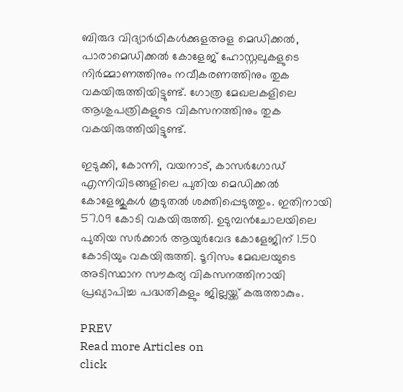ബിരുദ വിദ്യാർഥികൾക്കുളഅള മെഡിക്കൽ, പാരാമെഡിക്കൽ കോളേജ് ഹോസ്റ്റലുകളുടെ നിർമ്മാണത്തിനും നവീകരണത്തിനും തുക വകയിരുത്തിയിട്ടുണ്ട്. ഗോത്ര മേഖലകളിലെ ആശുപത്രികളുടെ വികസനത്തിനും തുക വകയിരുത്തിയിട്ടുണ്ട്.

ഇടുക്കി, കോന്നി, വയനാട്, കാസർഗോഡ് എന്നിവിടങ്ങളിലെ പുതിയ മെഡിക്കൽ കോളേജുകൾ കൂടുതൽ ശക്തിപ്പെടുത്തും. ഇതിനായി 57.09 കോടി വകയിരുത്തി. ഉടുമ്പൻചോലയിലെ പുതിയ സർക്കാർ ആയുർവേദ കോളേജിന് 1.50 കോടിയും വകയിരുത്തി. ടൂറിസം മേഖലയുടെ അടിസ്ഥാന സൗകര്യ വികസനത്തിനായി പ്രഖ്യാപിച്ച പദ്ധതികളും ജില്ലയ്ക്ക് കരുത്താകും.

PREV
Read more Articles on
click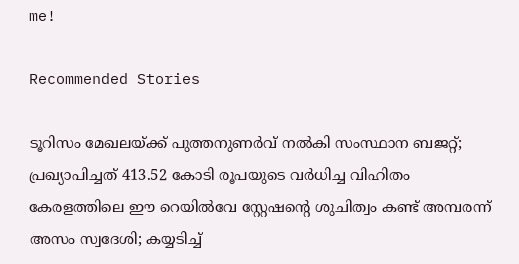me!

Recommended Stories

ടൂറിസം മേഖലയ്ക്ക് പുത്തനുണര്‍വ് നൽകി സംസ്ഥാന ബജറ്റ്; പ്രഖ്യാപിച്ചത് 413.52 കോടി രൂപയുടെ വർധിച്ച വിഹിതം
കേരളത്തിലെ ഈ റെയിൽവേ സ്റ്റേഷന്റെ ശുചിത്വം കണ്ട് അമ്പരന്ന് അസം സ്വദേശി; കയ്യടിച്ച്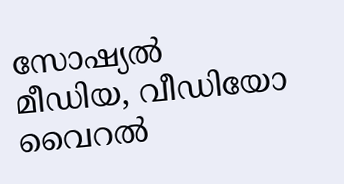സോഷ്യൽ മീഡിയ, വീഡിയോ വൈറൽ